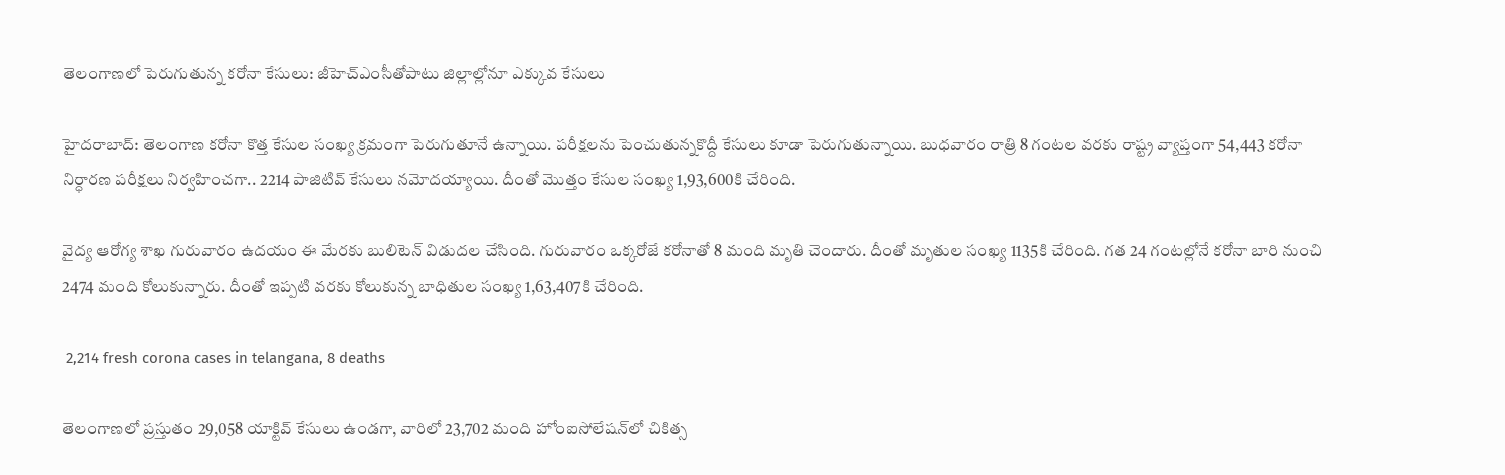తెలంగాణలో పెరుగుతున్న కరోనా కేసులు: జీహెచ్ఎంసీతోపాటు జిల్లాల్లోనూ ఎక్కువ కేసులు

హైదరాబాద్: తెలంగాణ కరోనా కొత్త కేసుల సంఖ్య క్రమంగా పెరుగుతూనే ఉన్నాయి. పరీక్షలను పెంచుతున్నకొద్దీ కేసులు కూడా పెరుగుతున్నాయి. బుధవారం రాత్రి 8 గంటల వరకు రాష్ట్ర వ్యాప్తంగా 54,443 కరోనా నిర్ధారణ పరీక్షలు నిర్వహించగా.. 2214 పాజిటివ్ కేసులు నమోదయ్యాయి. దీంతో మొత్తం కేసుల సంఖ్య 1,93,600కి చేరింది.

వైద్య ఆరోగ్య శాఖ గురువారం ఉదయం ఈ మేరకు బులిటెన్ విడుదల చేసింది. గురువారం ఒక్కరోజే కరోనాతో 8 మంది మృతి చెందారు. దీంతో మృతుల సంఖ్య 1135కి చేరింది. గత 24 గంటల్లోనే కరోనా బారి నుంచి 2474 మంది కోలుకున్నారు. దీంతో ఇప్పటి వరకు కోలుకున్న బాధితుల సంఖ్య 1,63,407కి చేరింది.

 2,214 fresh corona cases in telangana, 8 deaths

తెలంగాణలో ప్రస్తుతం 29,058 యాక్టివ్ కేసులు ఉండగా, వారిలో 23,702 మంది హోంఐసోలేషన్‌లో చికిత్స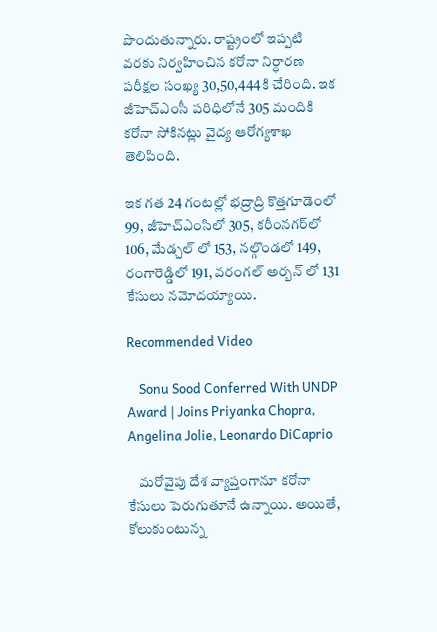పొందుతున్నారు. రాష్ట్రంలో ఇప్పటి వరకు నిర్వహించిన కరోనా నిర్ధారణ పరీక్షల సంఖ్య 30,50,444కి చేరింది. ఇక జీహెచ్ఎంసీ పరిధిలోనే 305 మందికి కరోనా సోకినట్లు వైద్య ఆరోగ్యశాఖ తెలిపింది.

ఇక గత 24 గంటల్లో భద్రాద్రి కొత్తగూడెంలో 99, జీహెచ్ఎంసిలో 305, కరీంనగర్‌లో 106, మేడ్చల్ లో 153, నల్గొండలో 149, రంగారెడ్డిలో 191, వరంగల్ అర్బన్ లో 131 కేసులు నమోదయ్యాయి.

Recommended Video

    Sonu Sood Conferred With UNDP Award | Joins Priyanka Chopra, Angelina Jolie, Leonardo DiCaprio

    మరోవైపు దేశ వ్యాప్తంగానూ కరోనా కేసులు పెరుగుతూనే ఉన్నాయి. అయితే, కోలుకుంటున్న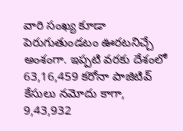వారి సంఖ్య కూడా పెరుగుతుండటం ఊరటనిచ్చే అంశంగా. ఇప్పటి వరకు దేశంలో 63,16,459 కరోనా పాజిటివ్ కేసులు నమోదు కాగా, 9,43,932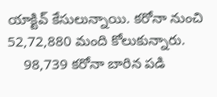యాక్టివ్ కేసులున్నాయి. కరోనా నుంచి 52,72,880 మంది కోలుకున్నారు.
    98,739 కరోనా బారిన పడి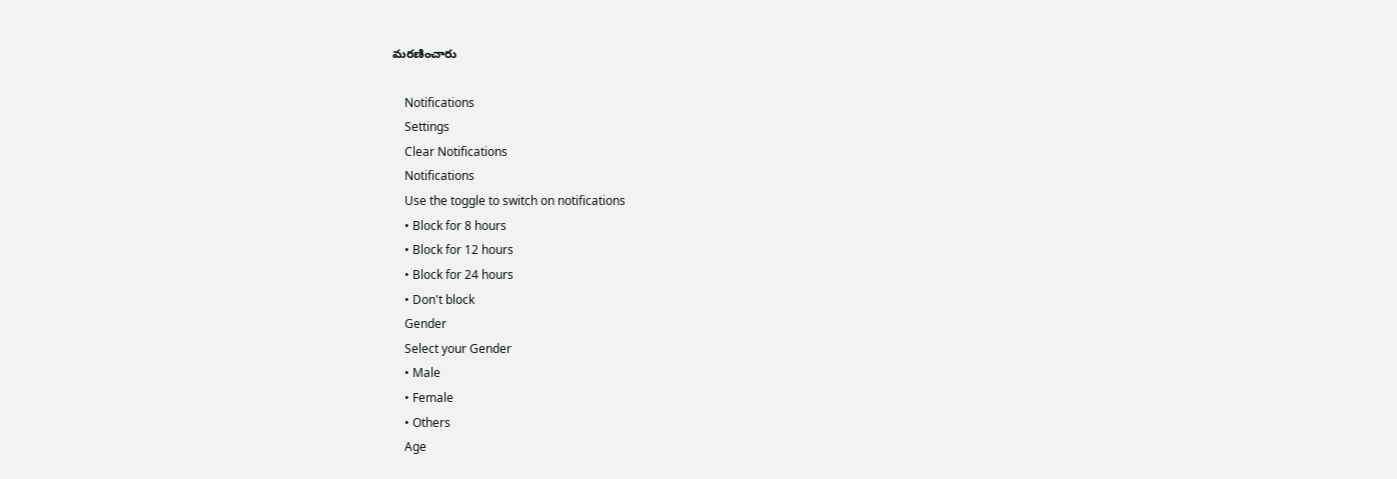మరణించారు

    Notifications
    Settings
    Clear Notifications
    Notifications
    Use the toggle to switch on notifications
    • Block for 8 hours
    • Block for 12 hours
    • Block for 24 hours
    • Don't block
    Gender
    Select your Gender
    • Male
    • Female
    • Others
    Age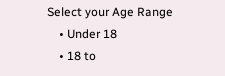Select your Age Range
    • Under 18
    • 18 to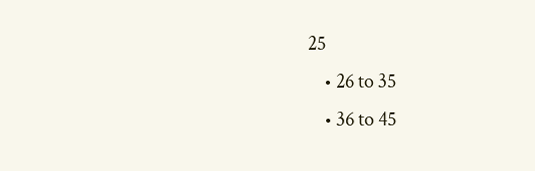25
    • 26 to 35
    • 36 to 45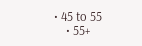• 45 to 55
    • 55+